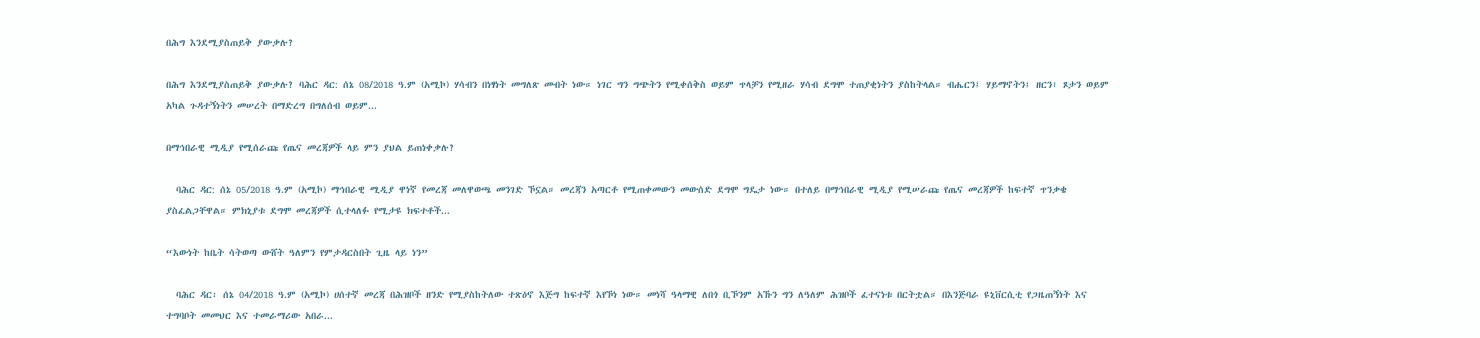በሕግ እንደሚያስጠይቅ ያውቃሉ?

በሕግ እንደሚያስጠይቅ ያውቃሉ? ባሕር ዳር: ሰኔ 08/2018 ዓ.ም (አሚኮ) ሃሳብን በነፃነት መግለጽ መብት ነው። ነገር ግን ግጭትን የሚቀሰቅስ ወይም ጥላቻን የሚዘራ ሃሳብ ደግሞ ተጠያቂነትን ያስከትላል። ብሔርን፤ ሃይማኖትን፤ ዘርን፣ ጾታን ወይም አካል ጉዳተኝነትን መሠረት በማድረግ በግለሰብ ወይም...

በማኅበራዊ ሚዲያ የሚሰራጩ የጤና መረጃዎች ላይ ምን ያህል ይጠነቀቃሉ?

  ባሕር ዳር: ሰኔ 05/2018 ዓ.ም (አሚኮ) ማኅበራዊ ሚዲያ ዋነኛ የመረጃ መለዋወጫ መንገድ ኾኗል። መረጃን አጣርቶ የሚጠቀመውን መውሰድ ደግሞ ግዴታ ነው። በተለይ በማኅበራዊ ሚዲያ የሚሠራጩ የጤና መረጃዎች ከፍተኛ ጥንቃቄ ያስፈልጋቸዋል። ምክኒያቱ ደግሞ መረጃዎች ሲተላለፉ የሚታዩ ክፍተቶች...

“እውነት ከቤት ሳትወጣ ውሸት ዓለምን የምታዳርስበት ጊዜ ላይ ነን”

  ባሕር ዳር፡ ሰኔ 04/2018 ዓ.ም (አሚኮ) ሀሰተኛ መረጃ በሕዝቦች ዘንድ የሚያስከትለው ተጽዕኖ እጅግ ከፍተኛ እየኾነ ነው። መነሻ ዓላማዊ ለበጎ ቢኾንም አኹን ግን ለዓለም ሕዝቦች ፈተናነቱ በርትቷል። በእንጅባራ ዩኒቨርሲቲ የጋዜጠኝነት እና ተግባቦት መመህር እና ተመራማሪው አበራ...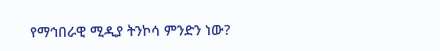የማኅበራዊ ሚዲያ ትንኮሳ ምንድን ነው?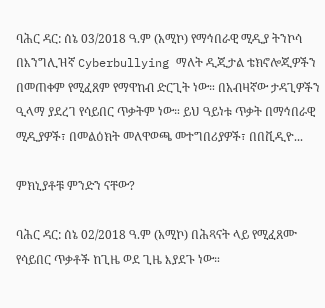ባሕር ዳር: ሰኔ 03/2018 ዓ.ም (አሚኮ) የማኅበራዊ ሚዲያ ትንኮሳ በእንግሊዝኛ Cyberbullying ማለት ዲጂታል ቴክኖሎጂዎችን በመጠቀም የሚፈጸም የማዋከብ ድርጊት ነው። በአብዛኛው ታዳጊዎችን ዒላማ ያደረገ የሳይበር ጥቃትም ነው። ይህ ዓይነቱ ጥቃት በማኅበራዊ ሚዲያዎች፣ በመልዕክት መለዋወጫ መተግበሪያዎች፣ በበቪዲዮ...

ምክኒያቶቹ ምንድን ናቸው?

ባሕር ዳር: ሰኔ 02/2018 ዓ.ም (አሚኮ) በሕጻናት ላይ የሚፈጸሙ የሳይበር ጥቃቶች ከጊዜ ወደ ጊዜ እያደጉ ነው።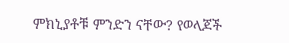ምክኒያቶቹ ምንድን ናቸው? የወላጆች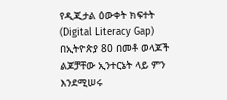የዲጂታል ዕውቀት ክፍተት (Digital Literacy Gap) በኢትዮጵያ 80 በመቶ ወላጆች ልጆቻቸው ኢንተርኔት ላይ ምን እንደሚሠሩ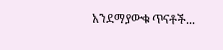አንደማያውቁ ጥናቶች...